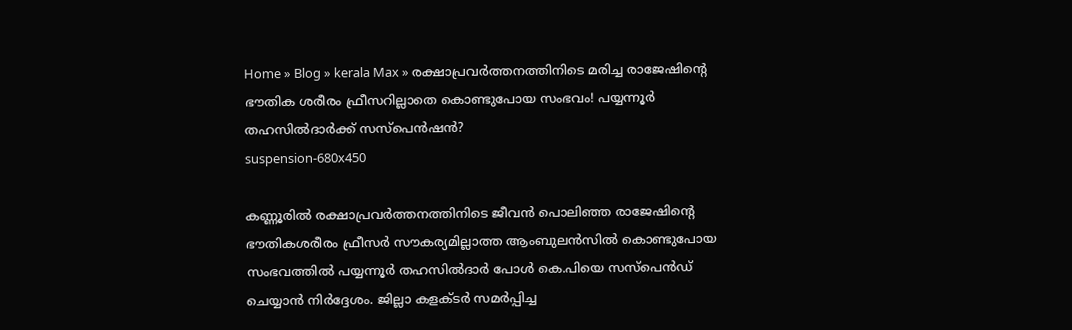Home » Blog » kerala Max » രക്ഷാപ്രവർത്തനത്തിനിടെ മരിച്ച രാജേഷിന്റെ ഭൗതിക ശരീരം ഫ്രീസറില്ലാതെ കൊണ്ടുപോയ സംഭവം! പയ്യന്നൂർ തഹസിൽദാർക്ക് സസ്‌പെൻഷൻ?
suspension-680x450

കണ്ണൂരിൽ രക്ഷാപ്രവർത്തനത്തിനിടെ ജീവൻ പൊലിഞ്ഞ രാജേഷിന്റെ ഭൗതികശരീരം ഫ്രീസർ സൗകര്യമില്ലാത്ത ആംബുലൻസിൽ കൊണ്ടുപോയ സംഭവത്തിൽ പയ്യന്നൂർ തഹസിൽദാർ പോൾ കെ.പിയെ സസ്പെൻഡ് ചെയ്യാൻ നിർദ്ദേശം. ജില്ലാ കളക്ടർ സമർപ്പിച്ച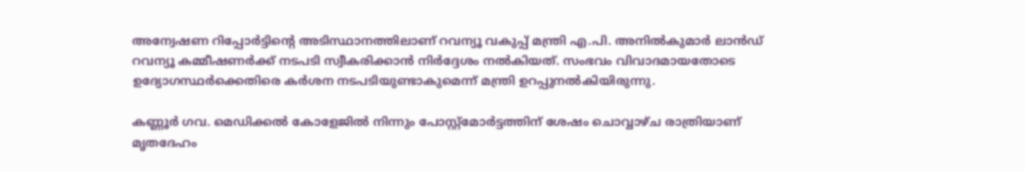അന്വേഷണ റിപ്പോർട്ടിന്റെ അടിസ്ഥാനത്തിലാണ് റവന്യൂ വകുപ്പ് മന്ത്രി എ.പി. അനിൽകുമാർ ലാൻഡ് റവന്യൂ കമ്മീഷണർക്ക് നടപടി സ്വീകരിക്കാൻ നിർദ്ദേശം നൽകിയത്. സംഭവം വിവാദമായതോടെ ഉദ്യോഗസ്ഥർക്കെതിരെ കർശന നടപടിയുണ്ടാകുമെന്ന് മന്ത്രി ഉറപ്പുനൽകിയിരുന്നു.

കണ്ണൂർ ഗവ. മെഡിക്കൽ കോളേജിൽ നിന്നും പോസ്റ്റ്‌മോർട്ടത്തിന് ശേഷം ചൊവ്വാഴ്ച രാത്രിയാണ് മൃതദേഹം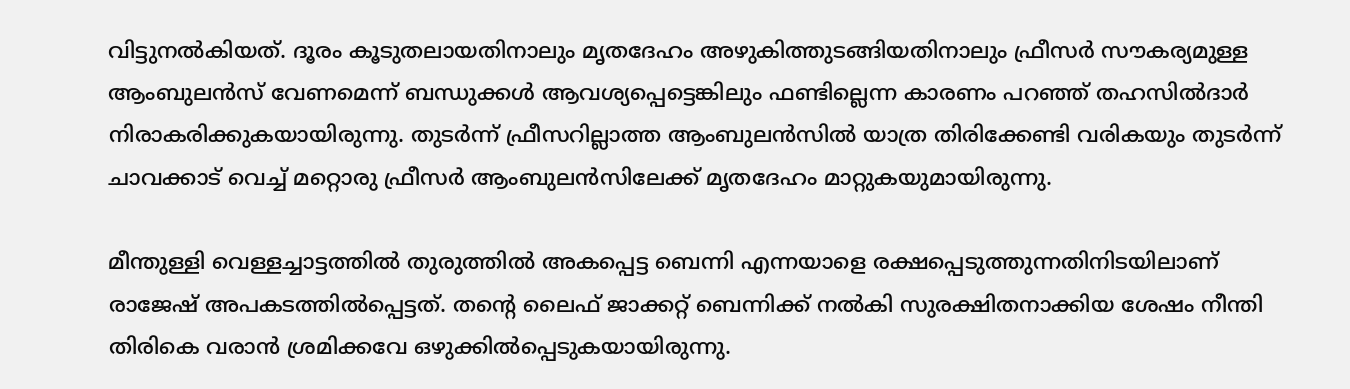വിട്ടുനൽകിയത്. ദൂരം കൂടുതലായതിനാലും മൃതദേഹം അഴുകിത്തുടങ്ങിയതിനാലും ഫ്രീസർ സൗകര്യമുള്ള ആംബുലൻസ് വേണമെന്ന് ബന്ധുക്കൾ ആവശ്യപ്പെട്ടെങ്കിലും ഫണ്ടില്ലെന്ന കാരണം പറഞ്ഞ് തഹസിൽദാർ നിരാകരിക്കുകയായിരുന്നു. തുടർന്ന് ഫ്രീസറില്ലാത്ത ആംബുലൻസിൽ യാത്ര തിരിക്കേണ്ടി വരികയും തുടർന്ന് ചാവക്കാട് വെച്ച് മറ്റൊരു ഫ്രീസർ ആംബുലൻസിലേക്ക് മൃതദേഹം മാറ്റുകയുമായിരുന്നു.

മീന്തുള്ളി വെള്ളച്ചാട്ടത്തിൽ തുരുത്തിൽ അകപ്പെട്ട ബെന്നി എന്നയാളെ രക്ഷപ്പെടുത്തുന്നതിനിടയിലാണ് രാജേഷ് അപകടത്തിൽപ്പെട്ടത്. തന്റെ ലൈഫ് ജാക്കറ്റ് ബെന്നിക്ക് നൽകി സുരക്ഷിതനാക്കിയ ശേഷം നീന്തി തിരികെ വരാൻ ശ്രമിക്കവേ ഒഴുക്കിൽപ്പെടുകയായിരുന്നു.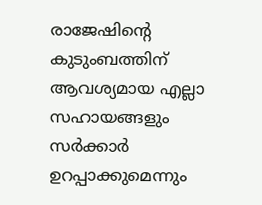രാജേഷിന്റെ കുടുംബത്തിന് ആവശ്യമായ എല്ലാ സഹായങ്ങളും സർക്കാർ ഉറപ്പാക്കുമെന്നും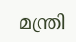മന്ത്രി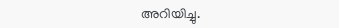അറിയിച്ചു.